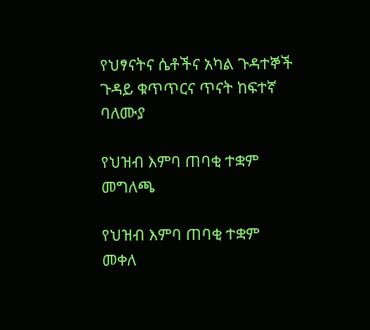የህፃናትና ሴቶችና አካል ጉዳተኞች ጉዳይ ቁጥጥርና ጥናት ከፍተኛ ባለሙያ

የህዝብ እምባ ጠባቂ ተቋም
መግለጫ

የህዝብ እምባ ጠባቂ ተቋም መቀለ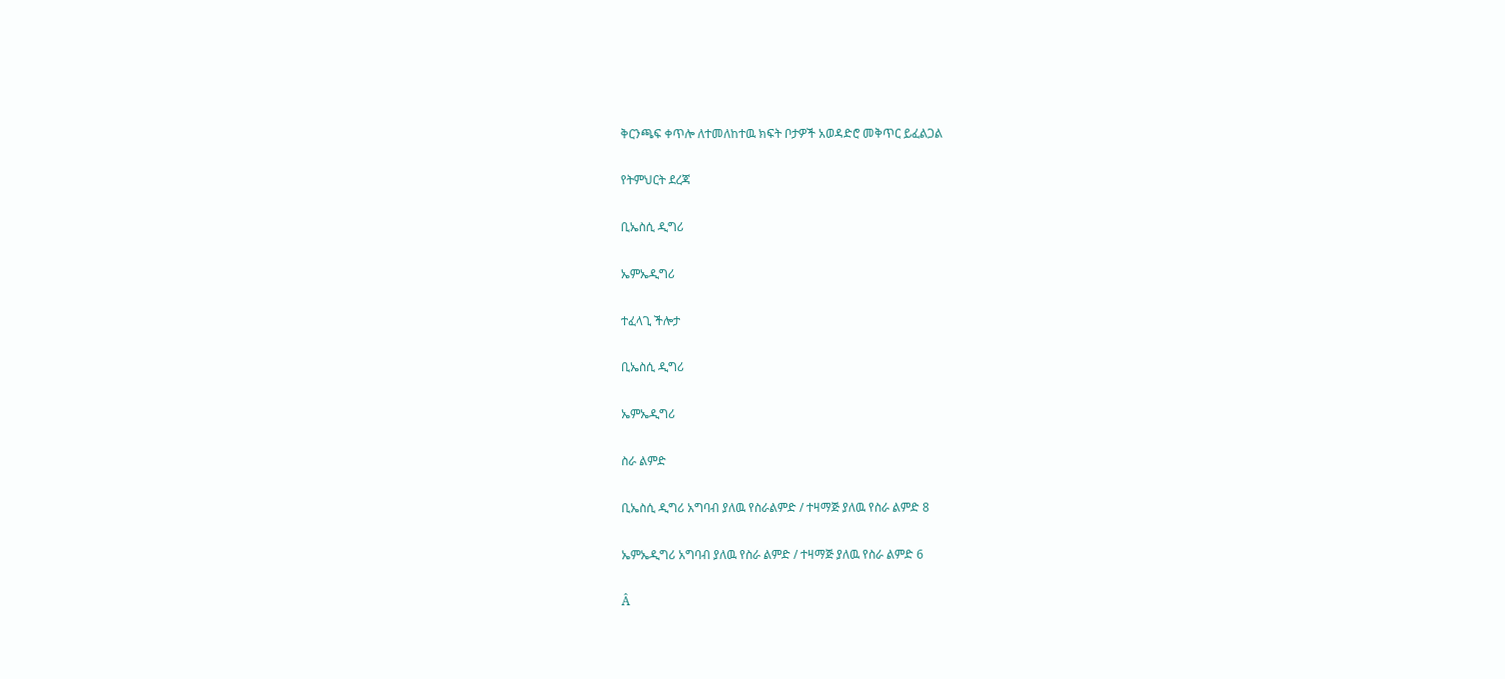ቅርንጫፍ ቀጥሎ ለተመለከተዉ ክፍት ቦታዎች አወዳድሮ መቅጥር ይፈልጋል

የትምህርት ደረጃ

ቢኤስሲ ዲግሪ

ኤምኤዲግሪ

ተፈላጊ ችሎታ

ቢኤስሲ ዲግሪ

ኤምኤዲግሪ

ስራ ልምድ

ቢኤስሲ ዲግሪ አግባብ ያለዉ የስራልምድ / ተዛማጅ ያለዉ የስራ ልምድ 8

ኤምኤዲግሪ አግባብ ያለዉ የስራ ልምድ / ተዛማጅ ያለዉ የስራ ልምድ 6

Â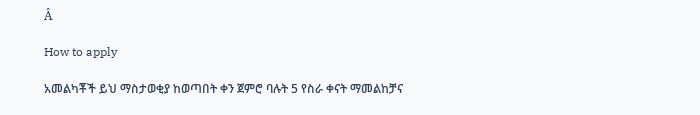Â

How to apply

አመልካቾች ይህ ማስታወቂያ ከወጣበት ቀን ጀምሮ ባሉት 5 የስራ ቀናት ማመልከቻና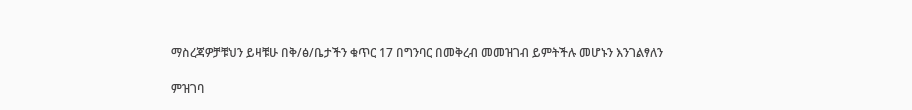ማስረጃዎቻቹህን ይዛቹሁ በቅ/ፅ/ቤታችን ቁጥር 17 በግንባር በመቅረብ መመዝገብ ይምትችሉ መሆኑን እንገልፃለን

ምዝገባ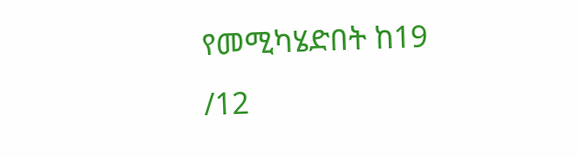የመሚካሄድበት ከ19 /12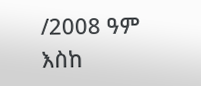/2008 ዓም እስከ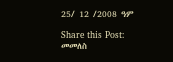25/ 12 /2008 ዓም

Share this Post:
መመለስ